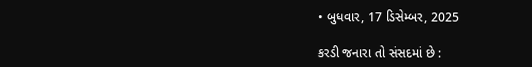• બુધવાર, 17 ડિસેમ્બર, 2025

કરડી જનારા તો સંસદમાં છે :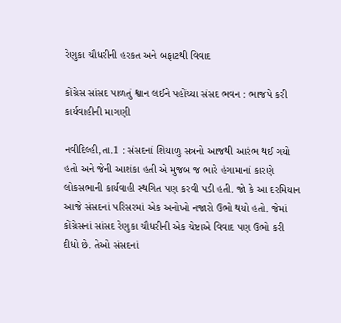રેણુકા ચૌધરીની હરકત અને બફાટથી વિવાદ

કોંગ્રેસ સાંસદ પાળતું શ્વાન લઈને પહોંચ્યા સંસદ ભવન : ભાજપે કરી કાર્યવાહીની માગણી

નવીદિલ્હી,તા.1 : સંસદનાં શિયાળુ સત્રનો આજથી આરંભ થઈ ગયો હતો અને જેની આશંકા હતી એ મુજબ જ ભારે હંગામાનાં કારણે લોકસભાની કાર્યવાહી સ્થગિત પણ કરવી પડી હતી. જો કે આ દરમિયાન આજે સંસદનાં પરિસરમાં એક અનોખો નજારો ઉભો થયો હતો. જેમાં કોંગ્રેસનાં સાંસદ રેણુકા ચૌધરીની એક ચેષ્ટાએ વિવાદ પણ ઉભો કરી દીધો છે. તેઓ સંસદનાં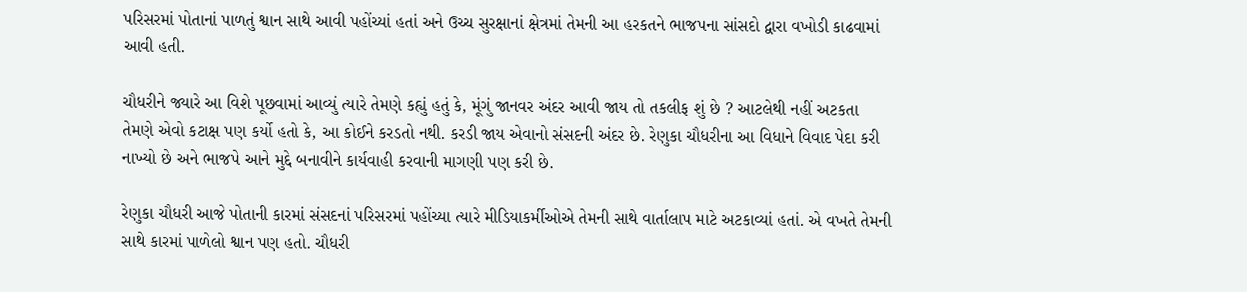પરિસરમાં પોતાનાં પાળતું શ્વાન સાથે આવી પહોંચ્યાં હતાં અને ઉચ્ચ સુરક્ષાનાં ક્ષેત્રમાં તેમની આ હરકતને ભાજપના સાંસદો દ્વારા વખોડી કાઢવામાં આવી હતી.

ચૌધરીને જ્યારે આ વિશે પૂછવામાં આવ્યું ત્યારે તેમણે કહ્યું હતું કે, મૂંગું જાનવર અંદર આવી જાય તો તકલીફ શું છે ? આટલેથી નહીં અટકતા તેમણે એવો કટાક્ષ પણ કર્યો હતો કે, આ કોઈને કરડતો નથી. કરડી જાય એવાનો સંસદની અંદર છે. રેણુકા ચૌધરીના આ વિધાને વિવાદ પેદા કરી નાખ્યો છે અને ભાજપે આને મુદ્દે બનાવીને કાર્યવાહી કરવાની માગણી પણ કરી છે.

રેણુકા ચૌધરી આજે પોતાની કારમાં સંસદનાં પરિસરમાં પહોંચ્યા ત્યારે મીડિયાકર્મીઓએ તેમની સાથે વાર્તાલાપ માટે અટકાવ્યાં હતાં. એ વખતે તેમની સાથે કારમાં પાળેલો શ્વાન પણ હતો. ચૌધરી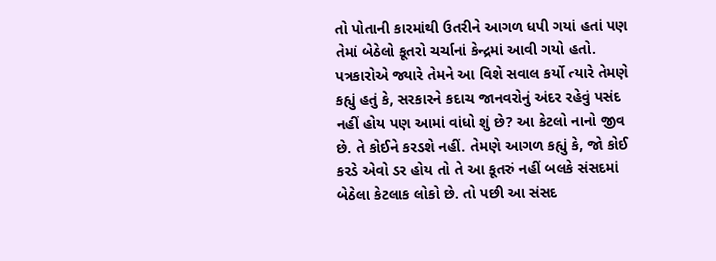તો પોતાની કારમાંથી ઉતરીને આગળ ધપી ગયાં હતાં પણ તેમાં બેઠેલો કૂતરો ચર્ચાનાં કેન્દ્રમાં આવી ગયો હતો. પત્રકારોએ જ્યારે તેમને આ વિશે સવાલ કર્યો ત્યારે તેમણે કહ્યું હતું કે, સરકારને કદાચ જાનવરોનું અંદર રહેવું પસંદ નહીં હોય પણ આમાં વાંધો શું છે? આ કેટલો નાનો જીવ છે. તે કોઈને કરડશે નહીં. તેમણે આગળ કહ્યું કે, જો કોઈ કરડે એવો ડર હોય તો તે આ કૂતરું નહીં બલકે સંસદમાં બેઠેલા કેટલાક લોકો છે. તો પછી આ સંસદ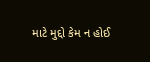માટે મુદ્દો કેમ ન હોઈ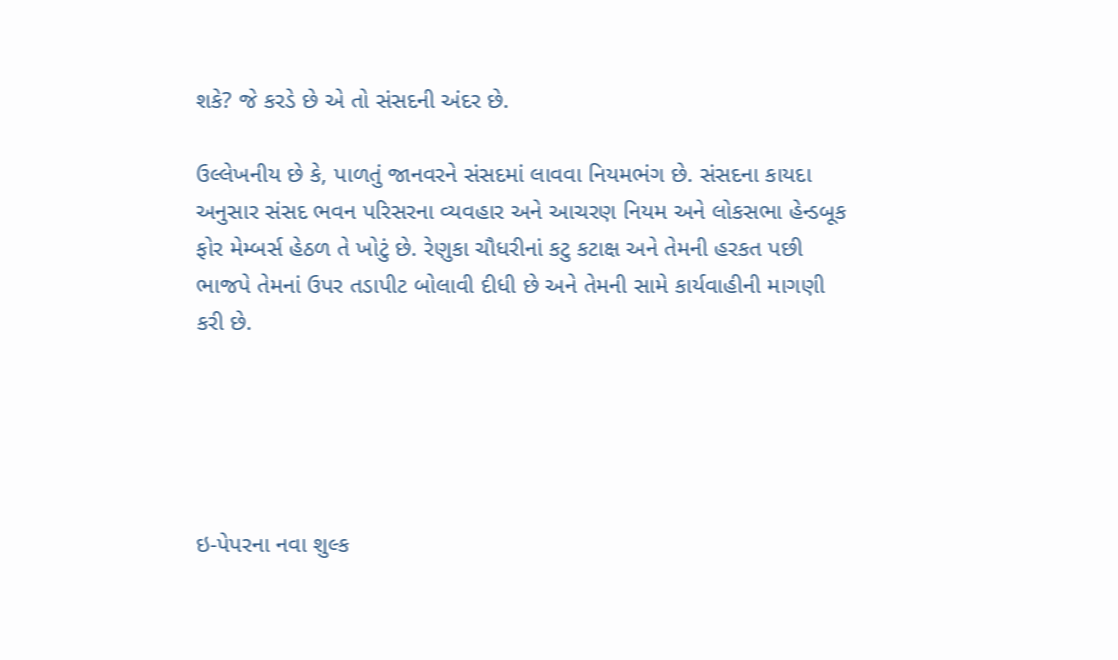શકે? જે કરડે છે એ તો સંસદની અંદર છે.

ઉલ્લેખનીય છે કે, પાળતું જાનવરને સંસદમાં લાવવા નિયમભંગ છે. સંસદના કાયદા અનુસાર સંસદ ભવન પરિસરના વ્યવહાર અને આચરણ નિયમ અને લોકસભા હેન્ડબૂક ફોર મેમ્બર્સ હેઠળ તે ખોટું છે. રેણુકા ચૌધરીનાં કટુ કટાક્ષ અને તેમની હરકત પછી ભાજપે તેમનાં ઉપર તડાપીટ બોલાવી દીધી છે અને તેમની સામે કાર્યવાહીની માગણી કરી છે.





ઇ-પેપરના નવા શુલ્ક